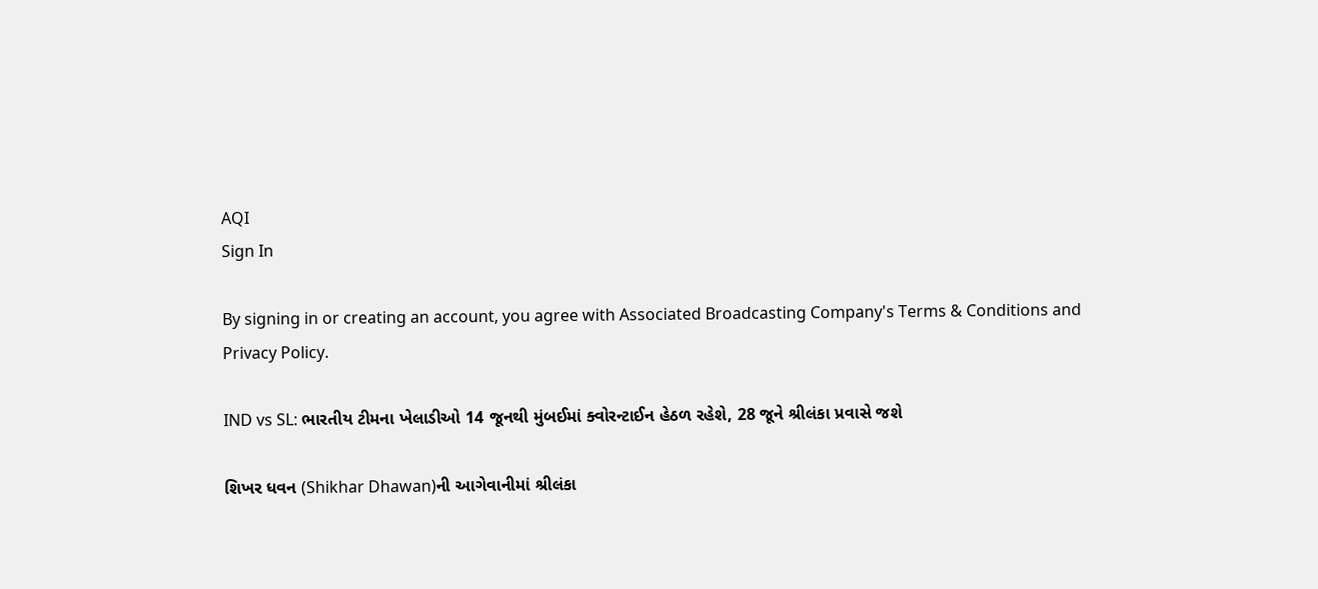AQI
Sign In

By signing in or creating an account, you agree with Associated Broadcasting Company's Terms & Conditions and Privacy Policy.

IND vs SL: ભારતીય ટીમના ખેલાડીઓ 14 જૂનથી મુંબઈમાં ક્વોરન્ટાઈન હેઠળ રહેશે, 28 જૂને શ્રીલંકા પ્રવાસે જશે

શિખર ધવન (Shikhar Dhawan)ની આગેવાનીમાં શ્રીલંકા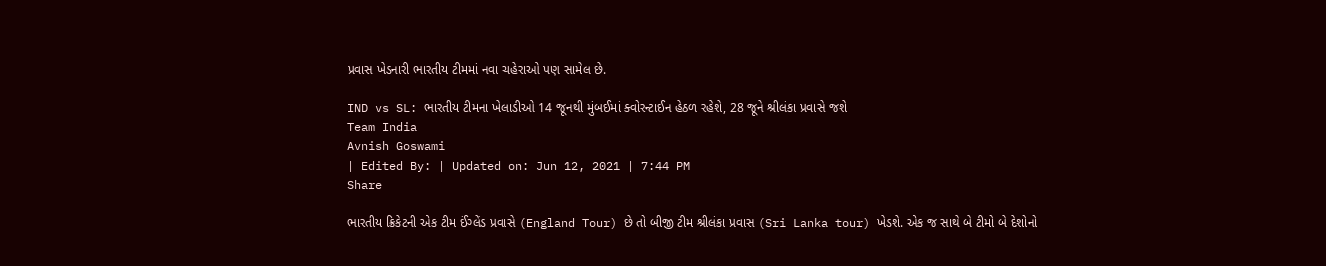પ્રવાસ ખેડનારી ભારતીય ટીમમાં નવા ચહેરાઓ પણ સામેલ છે.

IND vs SL: ભારતીય ટીમના ખેલાડીઓ 14 જૂનથી મુંબઈમાં ક્વોરન્ટાઈન હેઠળ રહેશે, 28 જૂને શ્રીલંકા પ્રવાસે જશે
Team India
Avnish Goswami
| Edited By: | Updated on: Jun 12, 2021 | 7:44 PM
Share

ભારતીય ક્રિકેટની એક ટીમ ઈંગ્લેંડ પ્રવાસે (England Tour) છે તો બીજી ટીમ શ્રીલંકા પ્રવાસ (Sri Lanka tour) ખેડશે. એક જ સાથે બે ટીમો બે દેશોનો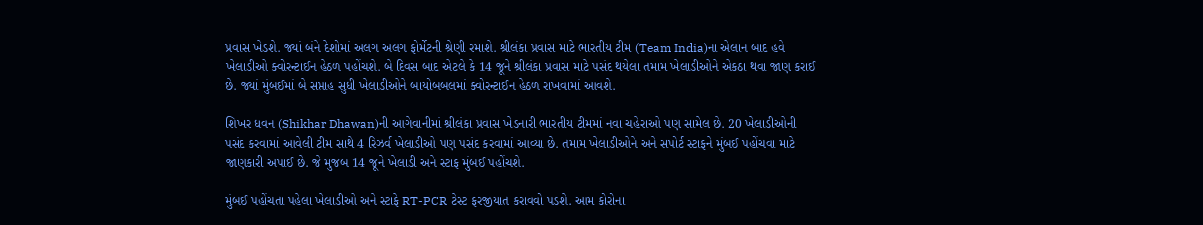પ્રવાસ ખેડશે. જ્યાં બંને દેશોમાં અલગ અલગ ફોર્મેટની શ્રેણી રમાશે. શ્રીલંકા પ્રવાસ માટે ભારતીય ટીમ (Team India)ના એલાન બાદ હવે ખેલાડીઓ ક્વોરન્ટાઈન હેઠળ પહોંચશે. બે દિવસ બાદ એટલે કે 14 જૂને શ્રીલંકા પ્રવાસ માટે પસંદ થયેલા તમામ ખેલાડીઓને એકઠા થવા જાણ કરાઈ છે. જ્યાં મુંબઈમાં બે સપ્તાહ સુધી ખેલાડીઓને બાયોબબલમાં ક્વોરન્ટાઈન હેઠળ રાખવામાં આવશે.

શિખર ધવન (Shikhar Dhawan)ની આગેવાનીમાં શ્રીલંકા પ્રવાસ ખેડનારી ભારતીય ટીમમાં નવા ચહેરાઓ પણ સામેલ છે. 20 ખેલાડીઓની પસંદ કરવામાં આવેલી ટીમ સાથે 4 રિઝર્વ ખેલાડીઓ પણ પસંદ કરવામાં આવ્યા છે. તમામ ખેલાડીઓને અને સપોર્ટ સ્ટાફને મુંબઈ પહોંચવા માટે જાણકારી અપાઈ છે. જે મુજબ 14 જૂને ખેલાડી અને સ્ટાફ મુંબઈ પહોંચશે.

મુંબઈ પહોંચતા પહેલા ખેલાડીઓ અને સ્ટાફે RT-PCR ટેસ્ટ ફરજીયાત કરાવવો પડશે. આમ કોરોના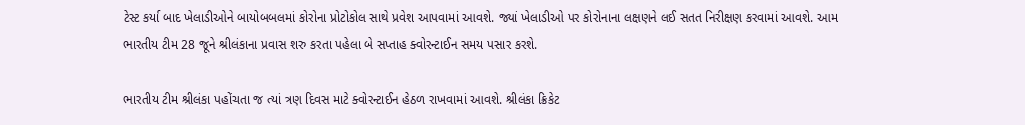ટેસ્ટ કર્યા બાદ ખેલાડીઓને બાયોબબલમાં કોરોના પ્રોટોકોલ સાથે પ્રવેશ આપવામાં આવશે. જ્યાં ખેલાડીઓ પર કોરોનાના લક્ષણને લઈ સતત નિરીક્ષણ કરવામાં આવશે. આમ ભારતીય ટીમ 28 જૂને શ્રીલંકાના પ્રવાસ શરુ કરતા પહેલા બે સપ્તાહ ક્વોરન્ટાઈન સમય પસાર કરશે.

ભારતીય ટીમ શ્રીલંકા પહોંચતા જ ત્યાં ત્રણ દિવસ માટે ક્વોરન્ટાઈન હેઠળ રાખવામાં આવશે. શ્રીલંકા ક્રિકેટ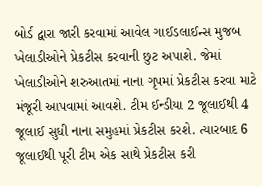બોર્ડ દ્વારા જારી કરવામાં આવેલ ગાઈડલાઈન્સ મુજબ ખેલાડીઓને પ્રેકટીસ કરવાની છુટ અપાશે. જેમાં ખેલાડીઓને શરુઆતમાં નાના ગૃપમાં પ્રેકટીસ કરવા માટે મંજૂરી આપવામાં આવશે. ટીમ ઈન્ડીયા 2 જૂલાઈથી 4 જૂલાઈ સુધી નાના સમુહમાં પ્રેકટીસ કરશે. ત્યારબાદ 6 જૂલાઈથી પૂરી ટીમ એક સાથે પ્રેકટીસ કરી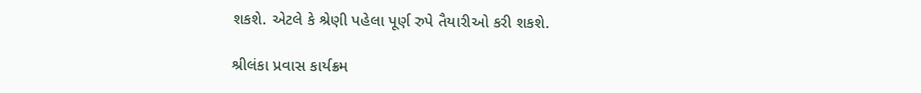શકશે. એટલે કે શ્રેણી પહેલા પૂર્ણ રુપે તૈયારીઓ કરી શકશે.

શ્રીલંકા પ્રવાસ કાર્યક્રમ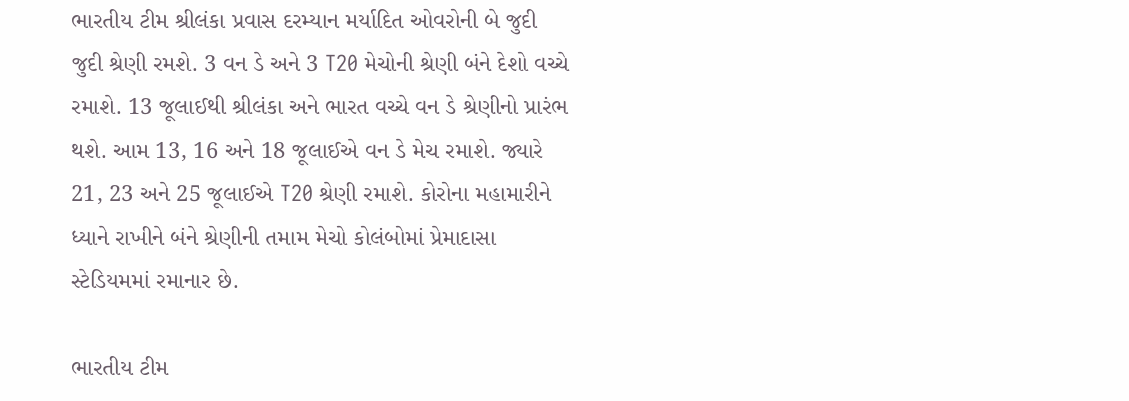ભારતીય ટીમ શ્રીલંકા પ્રવાસ દરમ્યાન મર્યાદિત ઓવરોની બે જુદી જુદી શ્રેણી રમશે. 3 વન ડે અને 3 T20 મેચોની શ્રેણી બંને દેશો વચ્ચે રમાશે. 13 જૂલાઈથી શ્રીલંકા અને ભારત વચ્ચે વન ડે શ્રેણીનો પ્રારંભ થશે. આમ 13, 16 અને 18 જૂલાઈએ વન ડે મેચ રમાશે. જ્યારે 21, 23 અને 25 જૂલાઈએ T20 શ્રેણી રમાશે. કોરોના મહામારીને ધ્યાને રાખીને બંને શ્રેણીની તમામ મેચો કોલંબોમાં પ્રેમાદાસા સ્ટેડિયમમાં રમાનાર છે.

ભારતીય ટીમ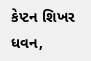કેપ્ટન શિખર ધવન,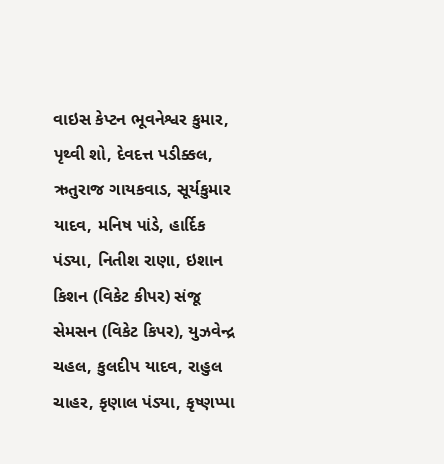વાઇસ કેપ્ટન ભૂવનેશ્વર કુમાર, પૃથ્વી શો, દેવદત્ત પડીક્કલ, ઋતુરાજ ગાયકવાડ, સૂર્યકુમાર યાદવ, મનિષ પાંડે, હાર્દિક પંડ્યા, નિતીશ રાણા, ઇશાન કિશન (વિકેટ કીપર) સંજૂ સેમસન (વિકેટ કિપર), યુઝવેન્દ્ર ચહલ, કુલદીપ યાદવ, રાહુલ ચાહર, કૃણાલ પંડ્યા, કૃષ્ણપ્પા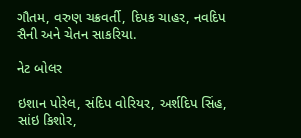ગૌતમ, વરુણ ચક્રવર્તી, દિપક ચાહર, નવદિપ સૈની અને ચેતન સાકરિયા.

નેટ બોલર

ઇશાન પોરેલ, સંદિપ વોરિયર, અર્શદિપ સિંહ, સાંઇ કિશોર,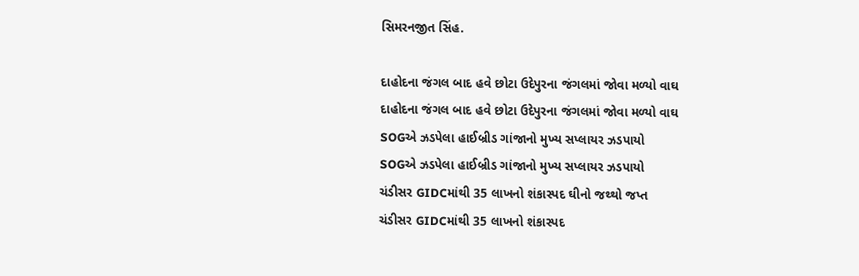સિમરનજીત સિંહ.

દાહોદના જંગલ બાદ હવે છોટા ઉદેપુરના જંગલમાં જોવા મળ્યો વાઘ
દાહોદના જંગલ બાદ હવે છોટા ઉદેપુરના જંગલમાં જોવા મળ્યો વાઘ
SOGએ ઝડપેલા હાઈબ્રીડ ગાંજાનો મુખ્ય સપ્લાયર ઝડપાયો
SOGએ ઝડપેલા હાઈબ્રીડ ગાંજાનો મુખ્ય સપ્લાયર ઝડપાયો
ચંડીસર GIDCમાંથી 35 લાખનો શંકાસ્પદ ઘીનો જથ્થો જપ્ત
ચંડીસર GIDCમાંથી 35 લાખનો શંકાસ્પદ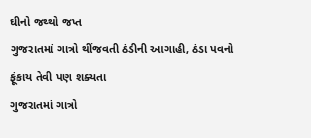ઘીનો જથ્થો જપ્ત
ગુજરાતમાં ગાત્રો થીંજવતી ઠંડીની આગાહી, ઠંડા પવનો ફૂંકાય તેવી પણ શક્યતા
ગુજરાતમાં ગાત્રો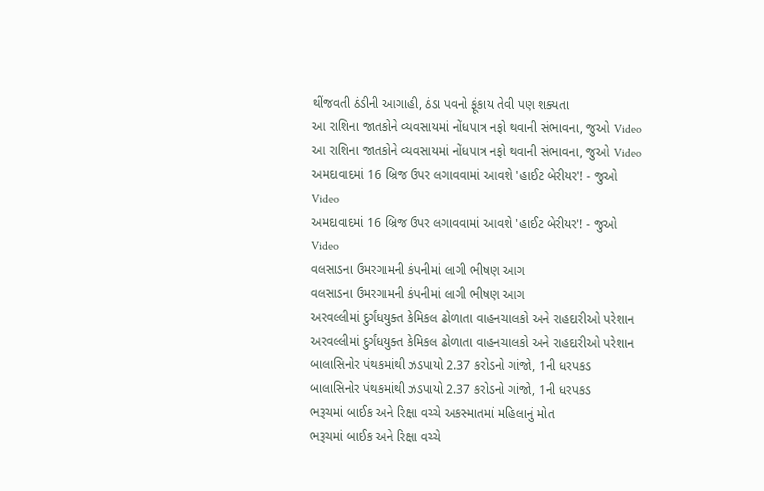થીંજવતી ઠંડીની આગાહી, ઠંડા પવનો ફૂંકાય તેવી પણ શક્યતા
આ રાશિના જાતકોને વ્યવસાયમાં નોંધપાત્ર નફો થવાની સંભાવના, જુઓ Video
આ રાશિના જાતકોને વ્યવસાયમાં નોંધપાત્ર નફો થવાની સંભાવના, જુઓ Video
અમદાવાદમાં 16 બ્રિજ ઉપર લગાવવામાં આવશે 'હાઈટ બેરીયર'! - જુઓ Video
અમદાવાદમાં 16 બ્રિજ ઉપર લગાવવામાં આવશે 'હાઈટ બેરીયર'! - જુઓ Video
વલસાડના ઉમરગામની કંપનીમાં લાગી ભીષણ આગ
વલસાડના ઉમરગામની કંપનીમાં લાગી ભીષણ આગ
અરવલ્લીમાં દુર્ગંધયુક્ત કેમિકલ ઢોળાતા વાહનચાલકો અને રાહદારીઓ પરેશાન
અરવલ્લીમાં દુર્ગંધયુક્ત કેમિકલ ઢોળાતા વાહનચાલકો અને રાહદારીઓ પરેશાન
બાલાસિનોર પંથકમાંથી ઝડપાયો 2.37 કરોડનો ગાંજો, 1ની ધરપકડ
બાલાસિનોર પંથકમાંથી ઝડપાયો 2.37 કરોડનો ગાંજો, 1ની ધરપકડ
ભરૂચમાં બાઈક અને રિક્ષા વચ્ચે અકસ્માતમાં મહિલાનું મોત
ભરૂચમાં બાઈક અને રિક્ષા વચ્ચે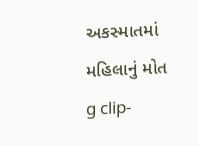અકસ્માતમાં મહિલાનું મોત
g clip-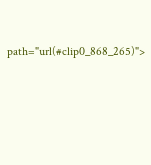path="url(#clip0_868_265)">